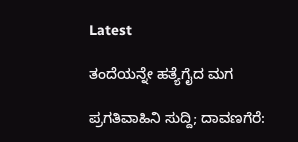Latest

ತಂದೆಯನ್ನೇ ಹತ್ಯೆಗೈದ ಮಗ

ಪ್ರಗತಿವಾಹಿನಿ ಸುದ್ದಿ; ದಾವಣಗೆರೆ: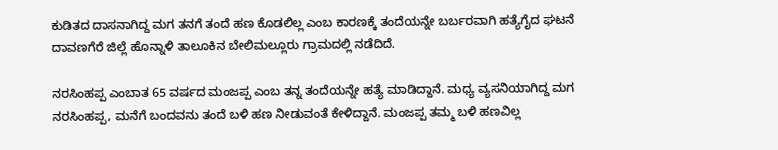ಕುಡಿತದ ದಾಸನಾಗಿದ್ದ ಮಗ ತನಗೆ ತಂದೆ ಹಣ ಕೊಡಲಿಲ್ಲ ಎಂಬ ಕಾರಣಕ್ಕೆ ತಂದೆಯನ್ನೇ ಬರ್ಬರವಾಗಿ ಹತ್ಯೆಗೈದ ಘಟನೆ ದಾವಣಗೆರೆ ಜಿಲ್ಲೆ ಹೊನ್ನಾಳಿ ತಾಲೂಕಿನ ಬೇಲಿಮಲ್ಲೂರು ಗ್ರಾಮದಲ್ಲಿ ನಡೆದಿದೆ.

ನರಸಿಂಹಪ್ಪ ಎಂಬಾತ 65 ವರ್ಷದ ಮಂಜಪ್ಪ ಎಂಬ ತನ್ನ ತಂದೆಯನ್ನೇ ಹತ್ಯೆ ಮಾಡಿದ್ದಾನೆ. ಮಧ್ಯ ವ್ಯಸನಿಯಾಗಿದ್ದ ಮಗ ನರಸಿಂಹಪ್ಪ, ಮನೆಗೆ ಬಂದವನು ತಂದೆ ಬಳಿ ಹಣ ನೀಡುವಂತೆ ಕೇಳಿದ್ದಾನೆ. ಮಂಜಪ್ಪ ತಮ್ಮ ಬಳಿ ಹಣವಿಲ್ಲ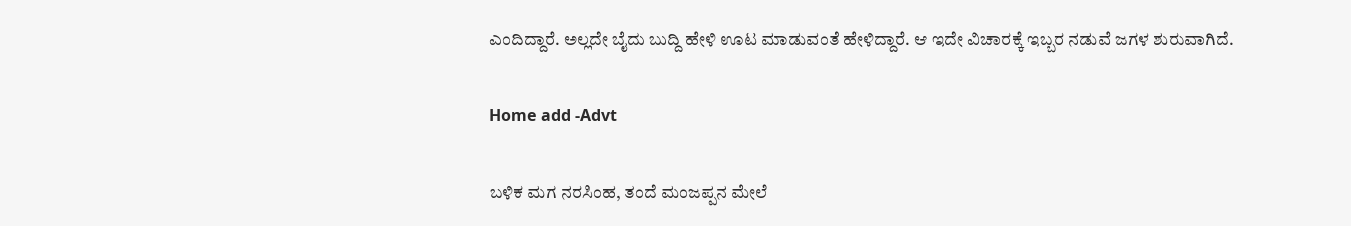ಎಂದಿದ್ದಾರೆ. ಅಲ್ಲದೇ ಬೈದು ಬುದ್ದಿ ಹೇಳಿ ಊಟ ಮಾಡುವಂತೆ ಹೇಳಿದ್ದಾರೆ. ಆ ಇದೇ ವಿಚಾರಕ್ಕೆ ಇಬ್ಬರ ನಡುವೆ ಜಗಳ ಶುರುವಾಗಿದೆ.

Home add -Advt

ಬಳಿಕ ಮಗ ನರಸಿಂಹ, ತಂದೆ ಮಂಜಪ್ಪನ ಮೇಲೆ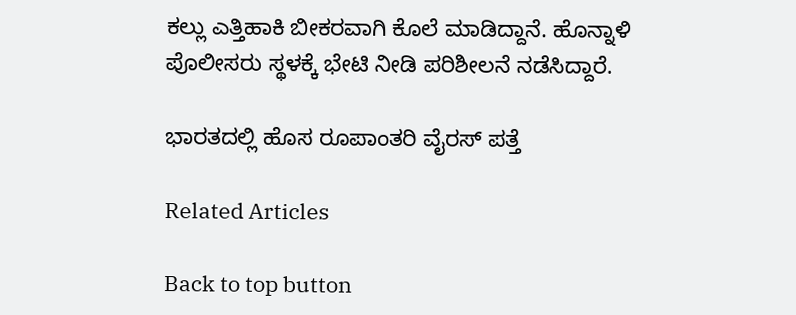ಕಲ್ಲು ಎತ್ತಿಹಾಕಿ ಬೀಕರವಾಗಿ ಕೊಲೆ ಮಾಡಿದ್ದಾನೆ. ಹೊನ್ನಾಳಿ ಪೊಲೀಸರು ಸ್ಥಳಕ್ಕೆ ಭೇಟಿ ನೀಡಿ ಪರಿಶೀಲನೆ ನಡೆಸಿದ್ದಾರೆ.

ಭಾರತದಲ್ಲಿ ಹೊಸ ರೂಪಾಂತರಿ ವೈರಸ್ ಪತ್ತೆ

Related Articles

Back to top button